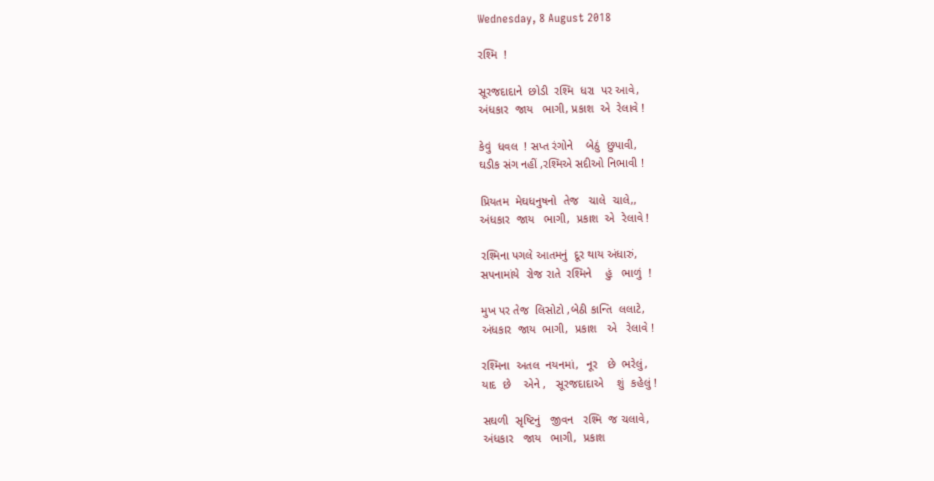Wednesday, 8 August 2018

રશ્મિ  !

સૂરજદાદાને  છોડી  રશ્મિ  ધરા  પર આવે,
અંધકાર  જાય   ભાગી, પ્રકાશ  એ  રેલાવે !

કેવું  ધવલ  ! સપ્ત રંગોને    બેઠું  છુપાવી,
ઘડીક સંગ નહીં ,રશ્મિએ સદીઓ નિભાવી !

પ્રિયતમ  મેઘધનુષનો  તેજ   ચાલે  ચાલે,,
અંધકાર  જાય   ભાગી,  પ્રકાશ  એ  રેલાવે !

રશ્મિના પગલે આતમનું  દૂર થાય અંધારું,
સપનામાંયે  રોજ રાતે  રશ્મિને    હું   ભાળું  !

મુખ પર તેજ  લિસોટો ,બેઠી કાન્તિ  લલાટે,
અંધકાર  જાય  ભાગી,  પ્રકાશ   એ   રેલાવે !

રશ્મિના  અતલ  નયનમાં,  નૂર   છે  ભરેલું,
યાદ  છે    એને ,   સૂરજદાદાએ    શું  કહેલું !

સઘળી  સૃષ્ટિનું   જીવન   રશ્મિ  જ ચલાવે,
અંધકાર   જાય   ભાગી,  પ્રકાશ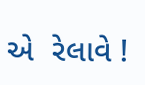એ  રેલાવે !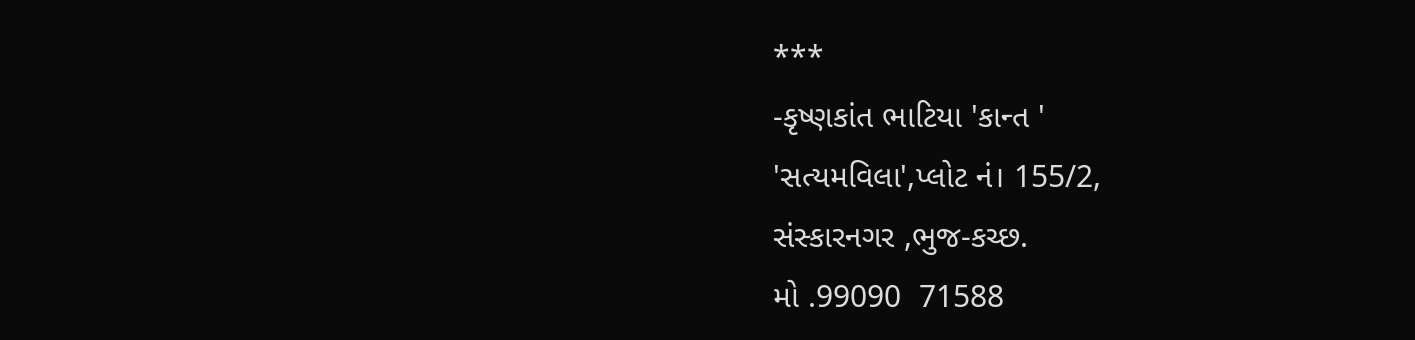***
-કૃષ્ણકાંત ભાટિયા 'કાન્ત '
'સત્યમવિલા',પ્લોટ નં। 155/2,
સંસ્કારનગર ,ભુજ-કચ્છ.
મો .99090  71588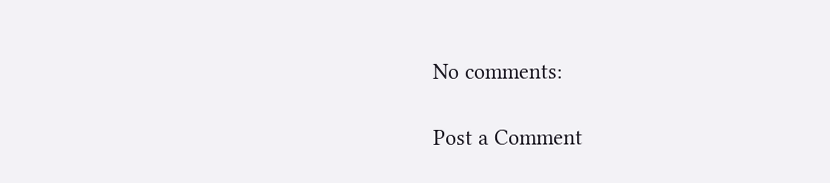No comments:

Post a Comment